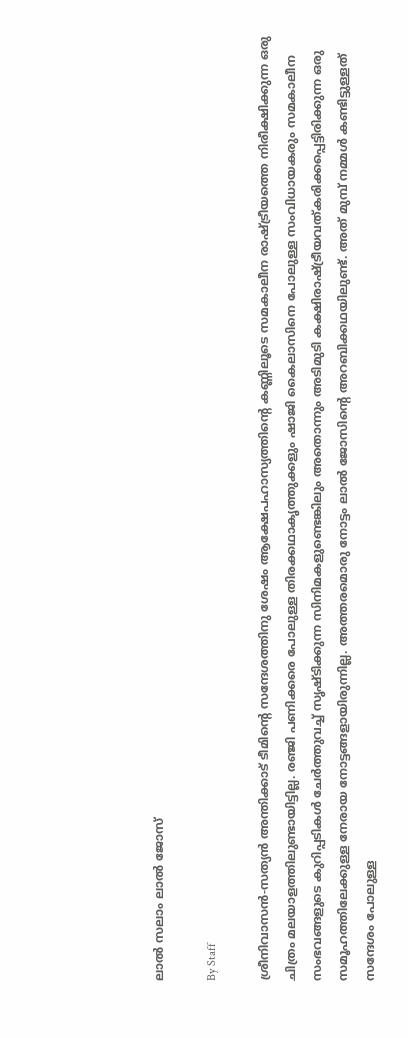ലാല്‍ സലാം ലാല്‍ ജോസ്

By Staff

ശ്രീനിവാസന്‍-സത്യന്‍ അന്തിക്കാട് ടീമിന്റെ സന്ദേശത്തിനു ശേഷം ആക്ഷേപഹാസ്യത്തിന്റെ കണ്ണിലൂടെ സമകാലീന രാഷ്ട്രീയത്തെ നിരീക്ഷിക്കുന്ന ഒരു ചിത്രം മലയാളത്തിലുണ്ടായിട്ടില്ല. രഞ്ജി പണിക്കരെ പോലുള്ള തിരക്കഥാകൃത്തുക്കളും ഷാജി കൈലാസിനെ പോലുള്ള സംവിധായകരും സമകാലീന സംഭവങ്ങളുടെ കുറിപ്പടികള്‍ ചേര്‍ത്തുവച്ച് സൃഷ്ടിക്കുന്ന സിനിമകളുണ്ടെങ്കിലും അതൊന്നും അടിമുടി കക്ഷിരാഷ്ട്രീയവത്കരിക്കപ്പെട്ടിരിക്കുന്ന ഒരു സമൂഹത്തിലേക്കുള്ള നേരായ നോട്ടങ്ങളായിരുന്നില്ല. അത്തരമൊരു നോട്ടം ലാല്‍ ജോസിന്റെ അറബിക്കഥയിലുണ്ട്. അത് മുമ്പ് നമ്മള്‍ കണ്ടിട്ടുള്ളത് സന്ദേശം പോലുള്ള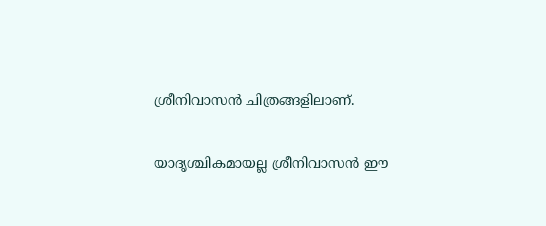ശ്രീനിവാസന്‍ ചിത്രങ്ങളിലാണ്.

യാദൃശ്ചികമായല്ല ശ്രീനിവാസന്‍ ഈ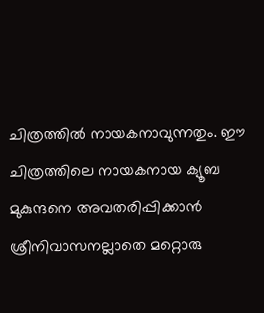ചിത്രത്തില്‍ നായകനാവുന്നതും. ഈ ചിത്രത്തിലെ നായകനായ ക്യൂബ മുകുന്ദനെ അവതരിപ്പിക്കാന്‍ ശ്രീനിവാസനല്ലാതെ മറ്റൊരു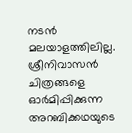നടന്‍ മലയാളത്തിലില്ല. ശ്രീനിവാസന്‍ ചിത്രങ്ങളെ ഓര്‍മിപ്പിക്കുന്ന അറബിക്കഥയുടെ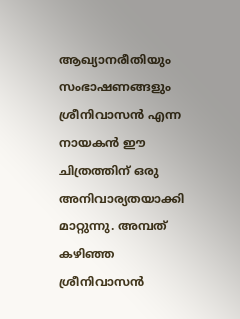ആഖ്യാനരീതിയും സംഭാഷണങ്ങളും ശ്രീനിവാസന്‍ എന്ന നായകന്‍ ഈ ചിത്രത്തിന് ഒരു അനിവാര്യതയാക്കി മാറ്റുന്നു. അമ്പത് കഴിഞ്ഞ ശ്രീനിവാസന്‍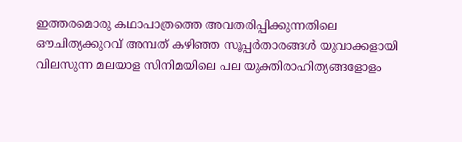ഇത്തരമൊരു കഥാപാത്രത്തെ അവതരിപ്പിക്കുന്നതിലെ ഔചിത്യക്കുറവ് അമ്പത് കഴിഞ്ഞ സൂപ്പര്‍താരങ്ങള്‍ യുവാക്കളായി വിലസുന്ന മലയാള സിനിമയിലെ പല യുക്തിരാഹിത്യങ്ങളോളം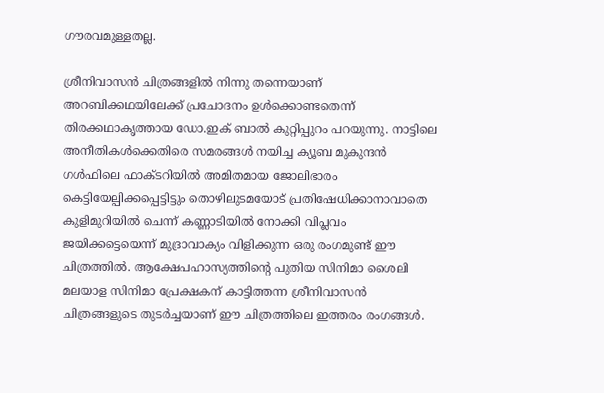ഗൗരവമുള്ളതല്ല.

ശ്രീനിവാസന്‍ ചിത്രങ്ങളില്‍ നിന്നു തന്നെയാണ് അറബിക്കഥയിലേക്ക് പ്രചോദനം ഉള്‍ക്കൊണ്ടതെന്ന് തിരക്കഥാകൃത്തായ ഡോ.ഇക് ബാല്‍ കുറ്റിപ്പുറം പറയുന്നു. നാട്ടിലെ അനീതികള്‍ക്കെതിരെ സമരങ്ങള്‍ നയിച്ച ക്യൂബ മുകുന്ദന്‍ ഗള്‍ഫിലെ ഫാക്ടറിയില്‍ അമിതമായ ജോലിഭാരം കെട്ടിയേല്പിക്കപ്പെട്ടിട്ടും തൊഴിലുടമയോട് പ്രതിഷേധിക്കാനാവാതെ കുളിമുറിയില്‍ ചെന്ന് കണ്ണാടിയില്‍ നോക്കി വിപ്ലവം ജയിക്കട്ടെയെന്ന് മുദ്രാവാക്യം വിളിക്കുന്ന ഒരു രംഗമുണ്ട് ഈ ചിത്രത്തില്‍. ആക്ഷേപഹാസ്യത്തിന്റെ പുതിയ സിനിമാ ശൈലി മലയാള സിനിമാ പ്രേക്ഷകന് കാട്ടിത്തന്ന ശ്രീനിവാസന്‍ ചിത്രങ്ങളുടെ തുടര്‍ച്ചയാണ് ഈ ചിത്രത്തിലെ ഇത്തരം രംഗങ്ങള്‍.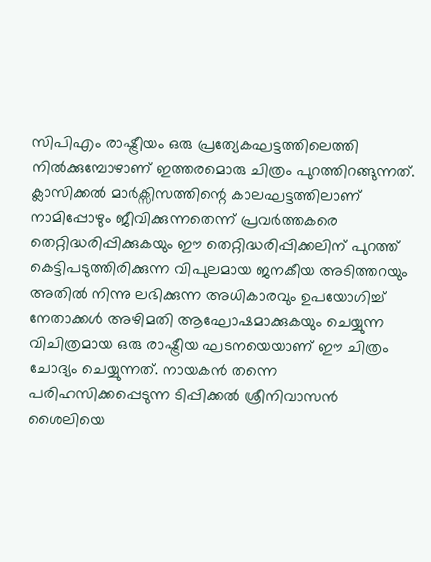സിപിഎം രാഷ്ട്രീയം ഒരു പ്രത്യേകഘട്ടത്തിലെത്തി നില്‍ക്കുമ്പോഴാണ് ഇത്തരമൊരു ചിത്രം പുറത്തിറങ്ങുന്നത്. ക്ലാസിക്കല്‍ മാര്‍‍ക്സിസത്തിന്റെ കാലഘട്ടത്തിലാണ് നാമിപ്പോഴും ജീവിക്കുന്നതെന്ന് പ്രവര്‍ത്തകരെ തെറ്റിദ്ധരിപ്പിക്കുകയും ഈ തെറ്റിദ്ധരിപ്പിക്കലിന് പുറത്ത് കെട്ടിപടുത്തിരിക്കുന്ന വിപുലമായ ജനകീയ അടിത്തറയും അതില്‍ നിന്നു ലഭിക്കുന്ന അധികാരവും ഉപയോഗിച്ച് നേതാക്കള്‍ അഴിമതി ആഘോഷമാക്കുകയും ചെയ്യുന്ന വിചിത്രമായ ഒരു രാഷ്ട്രീയ ഘടനയെയാണ് ഈ ചിത്രം ചോദ്യം ചെയ്യുന്നത്. നായകന്‍ തന്നെ പരിഹസിക്കപ്പെടുന്ന ടിപ്പിക്കല്‍ ശ്രീനിവാസന്‍ ശൈലിയെ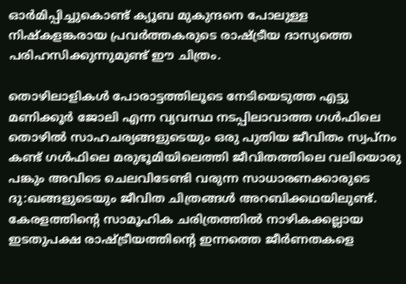ഓര്‍മിപ്പിച്ചുകൊണ്ട് ക്യൂബ മുകുന്ദനെ പോലുള്ള നിഷ്കളങ്കരായ പ്രവര്‍ത്തകരുടെ രാഷ്ട്രീയ ദാസ്യത്തെ പരിഹസിക്കുന്നുമുണ്ട് ഈ ചിത്രം.

തൊഴിലാളികള്‍ പോരാട്ടത്തിലൂടെ നേടിയെടുത്ത എട്ടു മണിക്കൂര്‍ ജോലി എന്ന വ്യവസ്ഥ നടപ്പിലാവാത്ത ഗള്‍ഫിലെ തൊഴില്‍ സാഹചര്യങ്ങളുടെയും ഒരു പുതിയ ജീവിതം സ്വപ്നം കണ്ട് ഗള്‍ഫിലെ മരുഭൂമിയിലെത്തി ജീവിതത്തിലെ വലിയൊരു പങ്കും അവിടെ ചെലവിടേണ്ടി വരുന്ന സാധാരണക്കാരുടെ ദു:ഖങ്ങളുടെയും ജീവിത ചിത്രങ്ങള്‍ അറബിക്കഥയിലുണ്ട്. കേരളത്തിന്റെ സാമൂഹിക ചരിത്രത്തില്‍ നാഴികക്കല്ലായ ഇടതുപക്ഷ രാഷ്ട്രീയത്തിന്റെ ഇന്നത്തെ ജീര്‍ണതകളെ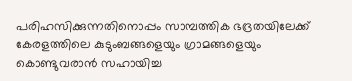പരിഹസിക്കുന്നതിനൊപ്പം സാമ്പത്തിക ഭദ്രതയിലേക്ക് കേരളത്തിലെ കുടുംബങ്ങളെയും ഗ്രാമങ്ങളെയും കൊണ്ടുവരാന്‍ സഹായിച്ച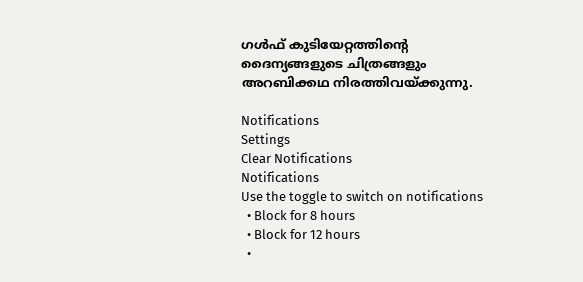ഗള്‍ഫ് കുടിയേറ്റത്തിന്റെ ദൈന്യങ്ങളുടെ ചിത്രങ്ങളും അറബിക്കഥ നിരത്തിവയ്ക്കുന്നു.

Notifications
Settings
Clear Notifications
Notifications
Use the toggle to switch on notifications
  • Block for 8 hours
  • Block for 12 hours
  •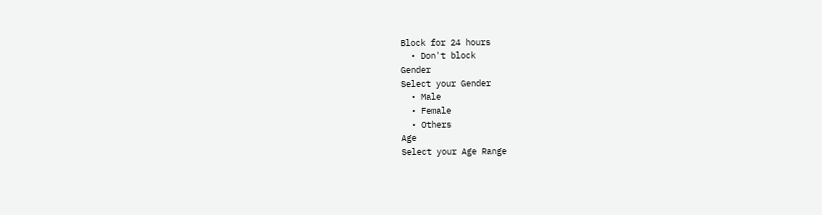Block for 24 hours
  • Don't block
Gender
Select your Gender
  • Male
  • Female
  • Others
Age
Select your Age Range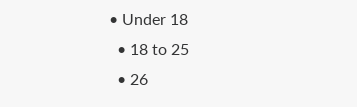• Under 18
  • 18 to 25
  • 26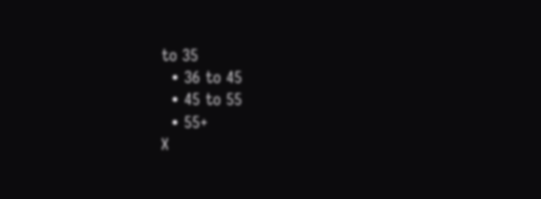to 35
  • 36 to 45
  • 45 to 55
  • 55+
X